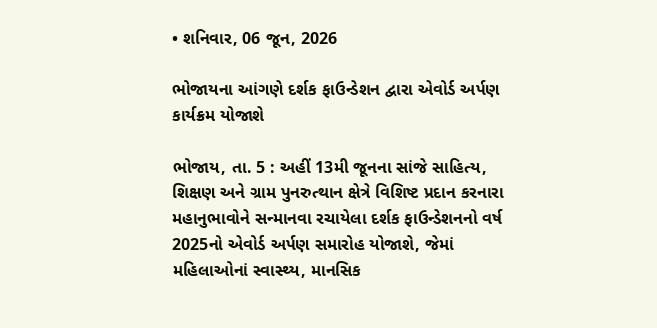• શનિવાર, 06 જૂન, 2026

ભોજાયના આંગણે દર્શક ફાઉન્ડેશન દ્વારા એવોર્ડ અર્પણ કાર્યક્રમ યોજાશે

ભોજાય, તા. 5 : અહીં 13મી જૂનના સાંજે સાહિત્ય, શિક્ષણ અને ગ્રામ પુનરુત્થાન ક્ષેત્રે વિશિષ્ટ પ્રદાન કરનારા મહાનુભાવોને સન્માનવા રચાયેલા દર્શક ફાઉન્ડેશનનો વર્ષ 2025નો એવોર્ડ અર્પણ સમારોહ યોજાશે, જેમાં મહિલાઓનાં સ્વાસ્થ્ય, માનસિક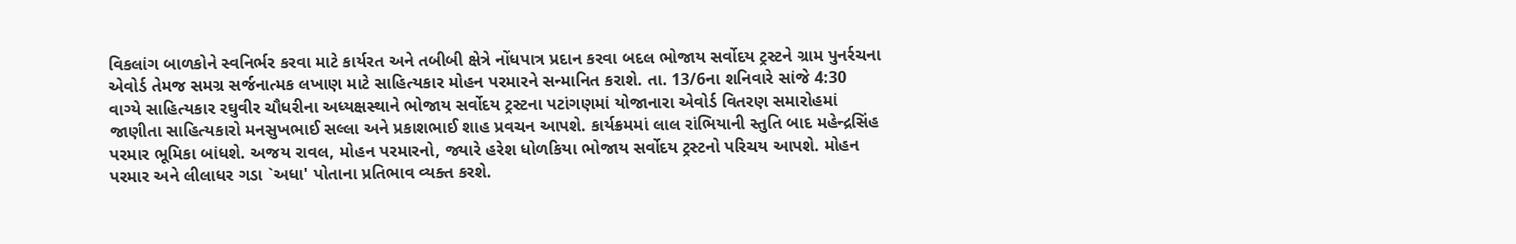વિકલાંગ બાળકોને સ્વનિર્ભર કરવા માટે કાર્યરત અને તબીબી ક્ષેત્રે નોંધપાત્ર પ્રદાન કરવા બદલ ભોજાય સર્વોદય ટ્રસ્ટને ગ્રામ પુનર્રચના એવોર્ડ તેમજ સમગ્ર સર્જનાત્મક લખાણ માટે સાહિત્યકાર મોહન પરમારને સન્માનિત કરાશે. તા. 13/6ના શનિવારે સાંજે 4:30 વાગ્યે સાહિત્યકાર રઘુવીર ચૌધરીના અધ્યક્ષસ્થાને ભોજાય સર્વોદય ટ્રસ્ટના પટાંગણમાં યોજાનારા એવોર્ડ વિતરણ સમારોહમાં જાણીતા સાહિત્યકારો મનસુખભાઈ સલ્લા અને પ્રકાશભાઈ શાહ પ્રવચન આપશે. કાર્યક્રમમાં લાલ રાંભિયાની સ્તુતિ બાદ મહેન્દ્રસિંહ પરમાર ભૂમિકા બાંધશે. અજય રાવલ, મોહન પરમારનો, જ્યારે હરેશ ધોળકિયા ભોજાય સર્વોદય ટ્રસ્ટનો પરિચય આપશે. મોહન પરમાર અને લીલાધર ગડા `અધા' પોતાના પ્રતિભાવ વ્યક્ત કરશે.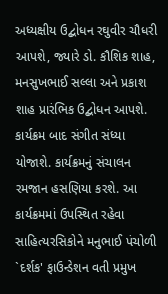અધ્યક્ષીય ઉદ્બોધન રઘુવીર ચૌધરી આપશે, જ્યારે ડો. કૌશિક શાહ, મનસુખભાઈ સલ્લા અને પ્રકાશ શાહ પ્રારંભિક ઉદ્બોધન આપશે. કાર્યક્રમ બાદ સંગીત સંધ્યા યોજાશે. કાર્યક્રમનું સંચાલન રમજાન હસણિયા કરશે. આ કાર્યક્રમમાં ઉપસ્થિત રહેવા સાહિત્યરસિકોને મનુભાઈ પંચોળી `દર્શક' ફાઉન્ડેશન વતી પ્રમુખ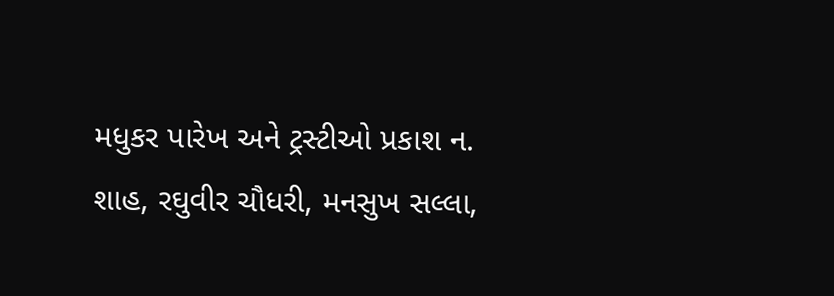મધુકર પારેખ અને ટ્રસ્ટીઓ પ્રકાશ ન. શાહ, રઘુવીર ચૌધરી, મનસુખ સલ્લા,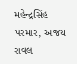મહેન્દ્રસિંહ પરમાર, અજય રાવલ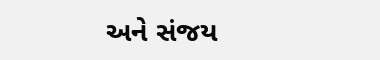અને સંજય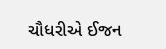ચૌધરીએ ઈજન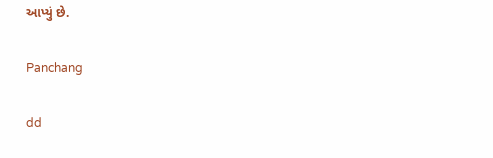આપ્યું છે.

Panchang

dd